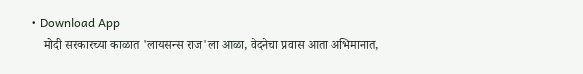• Download App
    मोदी सरकारच्या काळात 'लायसन्स राज'ला आळा, वेदनेचा प्रवास आता अभिमानात,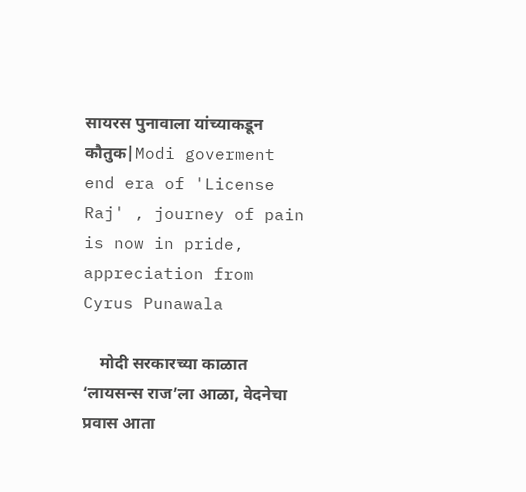सायरस पुनावाला यांच्याकडून कौतुक|Modi goverment end era of 'License Raj' , journey of pain is now in pride, appreciation from Cyrus Punawala

    मोदी सरकारच्या काळात ‘लायसन्स राज’ला आळा, वेदनेचा प्रवास आता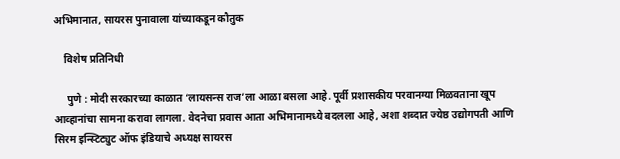अभिमानात, सायरस पुनावाला यांच्याकडून कौतुक

    विशेष प्रतिनिधी

     पुणे : मोदी सरकारच्या काळात ‘लायसन्स राज’ला आळा बसला आहे. पूर्वी प्रशासकीय परवानग्या मिळवताना खूप आव्हानांचा सामना करावा लागला. वेदनेचा प्रवास आता अभिमानामध्ये बदलला आहे, अशा शब्दात ज्येष्ठ उद्योगपती आणि सिरम इन्स्टिट्युट ऑफ इंडियाचे अध्यक्ष सायरस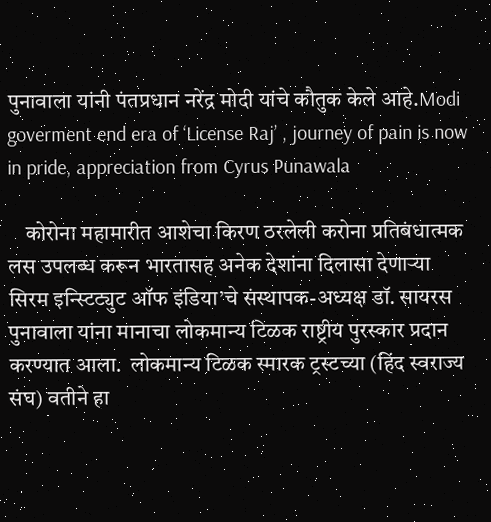पुनावाला यांनी पंतप्रधान नरेंद्र मोदी यांचे कौतुक केले आहे.Modi goverment end era of ‘License Raj’ , journey of pain is now in pride, appreciation from Cyrus Punawala

    कोरोना महामारीत आशेचा किरण ठरलेली करोना प्रतिबंधात्मक लस उपलब्ध करून भारतासह अनेक देशांना दिलासा देणाऱ्या सिरम इन्स्टिट्युट ऑफ इंडिया’चे संस्थापक-अध्यक्ष डॉ. सायरस पुनावाला यांना मानाचा लोकमान्य टिळक राष्ट्रीय पुरस्कार प्रदान करण्यात आला.  लोकमान्य टिळक स्मारक ट्रस्टच्या (हिंद स्वराज्य संघ) वतीने हा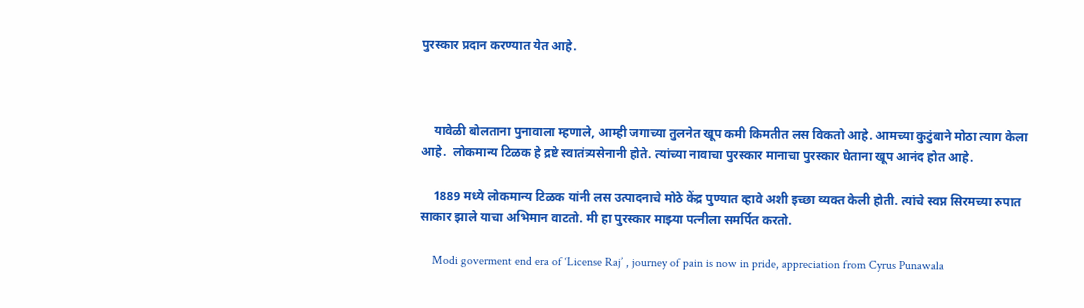पुरस्कार प्रदान करण्यात येत आहे.



    यावेळी बोलताना पुनावाला म्हणाले, आम्ही जगाच्या तुलनेत खूप कमी किमतीत लस विकतो आहे. आमच्या कुटुंबाने मोठा त्याग केला आहे.  लोकमान्य टिळक हे द्रष्टे स्वातंत्र्यसेनानी होते. त्यांच्या नावाचा पुरस्कार मानाचा पुरस्कार घेताना खूप आनंद होत आहे.

    1889 मध्ये लोकमान्य टिळक यांनी लस उत्पादनाचे मोठे केंद्र पुण्यात व्हावे अशी इच्छा व्यक्त केली होती. त्यांचे स्वप्न सिरमच्या रुपात साकार झाले याचा अभिमान वाटतो. मी हा पुरस्कार माझ्या पत्नीला समर्पित करतो.

    Modi goverment end era of ‘License Raj’ , journey of pain is now in pride, appreciation from Cyrus Punawala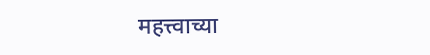महत्त्वाच्या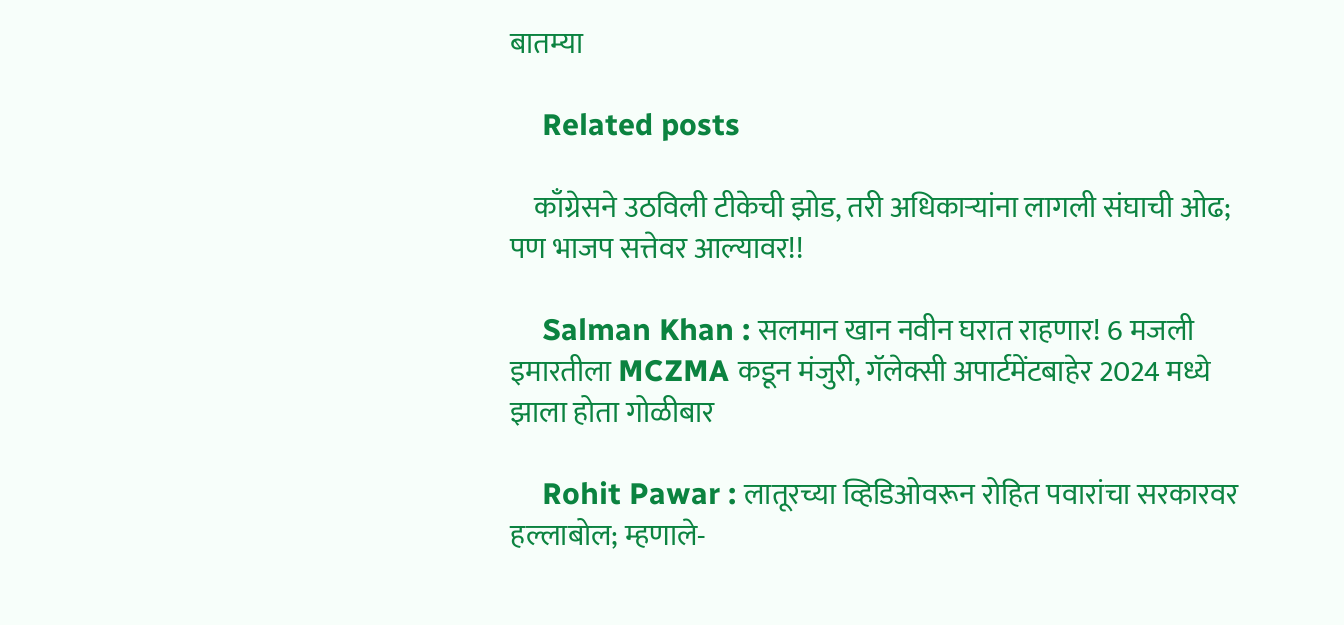बातम्या

    Related posts

    काँग्रेसने उठविली टीकेची झोड, तरी अधिकाऱ्यांना लागली संघाची ओढ; पण भाजप सत्तेवर आल्यावर!!

    Salman Khan : सलमान खान नवीन घरात राहणार! 6 मजली इमारतीला MCZMA कडून मंजुरी, गॅलेक्सी अपार्टमेंटबाहेर 2024 मध्ये झाला होता गोळीबार

    Rohit Pawar : लातूरच्या व्हिडिओवरून रोहित पवारांचा सरकारवर हल्लाबोल; म्हणाले-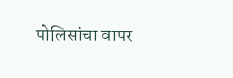पोलिसांचा वापर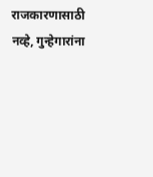राजकारणासाठी नव्हे, गुन्हेगारांना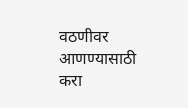वठणीवर आणण्यासाठी करा